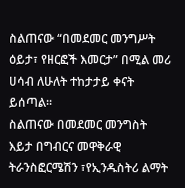ስልጠናው “በመደመር መንግሥት ዕይታ፣ የዘርፎች እመርታ” በሚል መሪ ሀሳብ ለሁለት ተከታታይ ቀናት ይሰጣል።
ስልጠናው በመደመር መንግስት እይታ በግብርና መዋቅራዊ ትራንስፎርሜሽን ፣የኢንዱስትሪ ልማት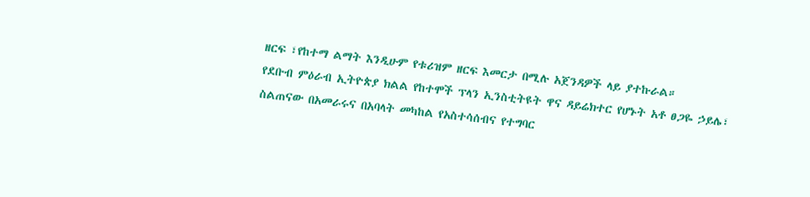ዘርፍ ፣የከተማ ልማት እንዲሁም የቱሪዝም ዘርፍ እመርታ በሚሉ አጀንዳዎች ላይ ያተኩራል።
የደቡብ ምዕራብ ኢትዮጵያ ክልል የከተሞች ፕላን ኢንስቲትዩት ዋና ዳይሬክተር የሆኑት አቶ ፀጋዬ ኃይሌ፣ ስልጠናው በአመራሩና በአባላት መካከል የአስተሳሰብና የተግባር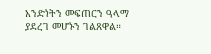አንድነትን መፍጠርን ዓላማ ያደረገ መሆኑን ገልጸዋል።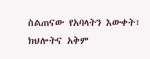ስልጠናው የአባላትን እውቀት፣ ክህሎትና አቅም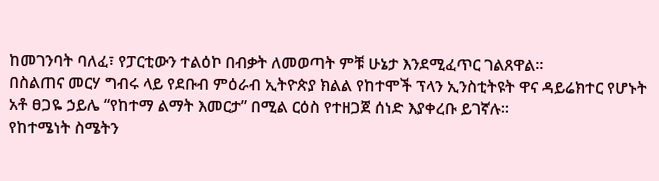ከመገንባት ባለፈ፣ የፓርቲውን ተልዕኮ በብቃት ለመወጣት ምቹ ሁኔታ እንደሚፈጥር ገልጸዋል።
በስልጠና መርሃ ግብሩ ላይ የደቡብ ምዕራብ ኢትዮጵያ ክልል የከተሞች ፕላን ኢንስቲትዩት ዋና ዳይሬክተር የሆኑት አቶ ፀጋዬ ኃይሌ “የከተማ ልማት እመርታ” በሚል ርዕስ የተዘጋጀ ሰነድ እያቀረቡ ይገኛሉ።
የከተሜነት ስሜትን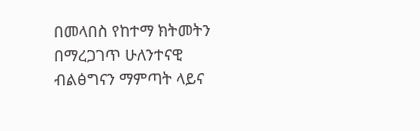በመላበስ የከተማ ክትመትን በማረጋገጥ ሁለንተናዊ ብልፅግናን ማምጣት ላይና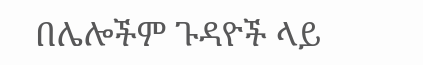በሌሎችም ጉዳዮች ላይ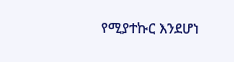የሚያተኩር እንደሆነ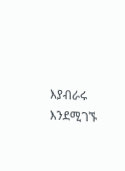እያብራሩ እንደሚገኙ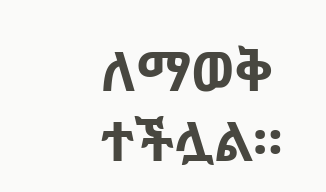ለማወቅ ተችሏል።